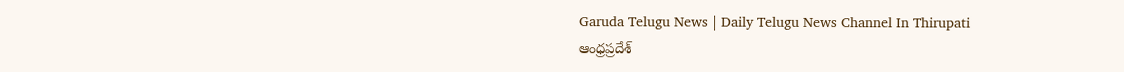Garuda Telugu News | Daily Telugu News Channel In Thirupati
ఆంధ్రప్రదేశ్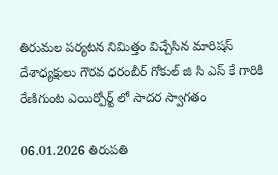తిరుమల పర్యటన నిమిత్తం విచ్చేసిన మారిషస్ దేశాధ్యక్షులు గౌరవ ధరంబీర్ గోకుల్ జి సి ఎస్ కే గారికి రేణిగుంట ఎయిర్పోర్ట్ లో సాదర స్వాగతం

06.01.2026 తిరుపతి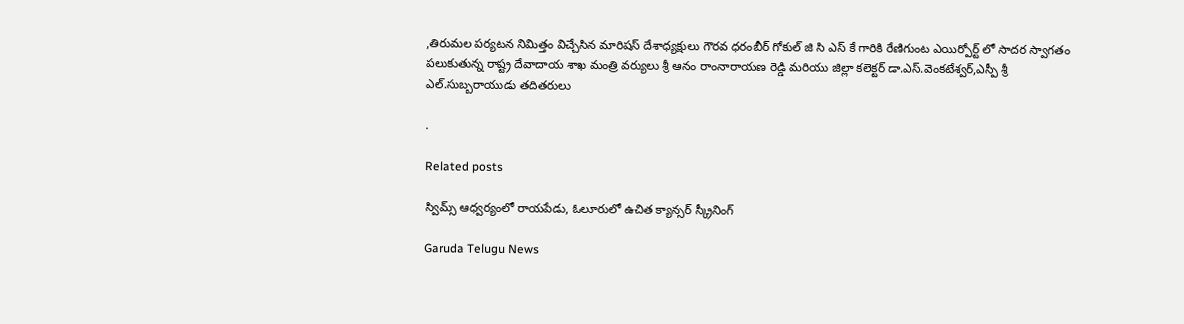,తిరుమల పర్యటన నిమిత్తం విచ్చేసిన మారిషస్ దేశాధ్యక్షులు గౌరవ ధరంబీర్ గోకుల్ జి సి ఎస్ కే గారికి రేణిగుంట ఎయిర్పోర్ట్ లో సాదర స్వాగతం పలుకుతున్న రాష్ట్ర దేవాదాయ శాఖ మంత్రి వర్యులు శ్రీ ఆనం రాంనారాయణ రెడ్డి మరియు జిల్లా కలెక్టర్ డా.ఎస్.వెంకటేశ్వర్,ఎస్పీ శ్రీ ఎల్.సుబ్బరాయుడు తదితరులు

.

Related posts

స్విమ్స్ ఆధ్వర్యంలో రాయపేడు, ఓలూరులో ఉచిత క్యాన్సర్ స్క్రీనింగ్

Garuda Telugu News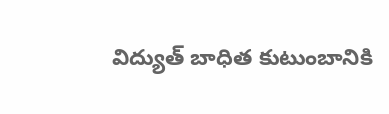విద్యుత్ బాధిత కుటుంబానికి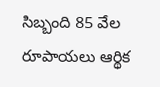సిబ్బంది 85 వేల రూపాయలు ఆర్థిక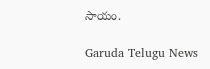సాయం.

Garuda Telugu News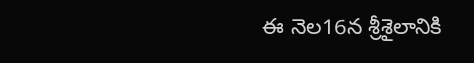ఈ నెల16న శ్రీశైలానికి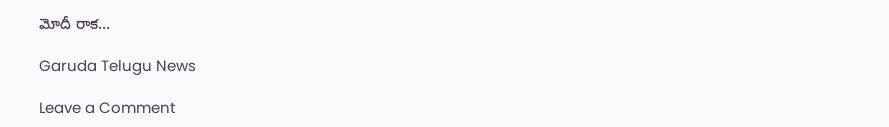మోదీ రాక…

Garuda Telugu News

Leave a Comment